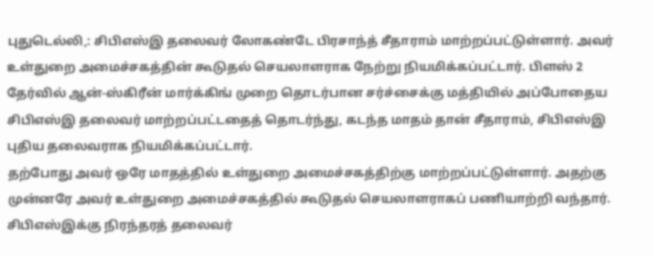புதுடெல்லி,: சிபிஎஸ்இ தலைவர் லோகண்டே பிரசாந்த் சீதாராம் மாற்றப்பட்டுள்ளார். அவர் உள்துறை அமைச்சகத்தின் கூடுதல் செயலாளராக நேற்று நியமிக்கப்பட்டார். பிளஸ் 2 தேர்வில் ஆன்-ஸ்கிரீன் மார்க்கிங் முறை தொடர்பான சர்ச்சைக்கு மத்தியில் அப்போதைய சிபிஎஸ்இ தலைவர் மாற்றப்பட்டதைத் தொடர்ந்து, கடந்த மாதம் தான் சீதாராம், சிபிஎஸ்இ புதிய தலைவராக நியமிக்கப்பட்டார்.
தற்போது அவர் ஒரே மாதத்தில் உள்துறை அமைச்சகத்திற்கு மாற்றப்பட்டுள்ளார். அதற்கு முன்னரே அவர் உள்துறை அமைச்சகத்தில் கூடுதல் செயலாளராகப் பணியாற்றி வந்தார். சிபிஎஸ்இக்கு நிரந்தரத் தலைவர்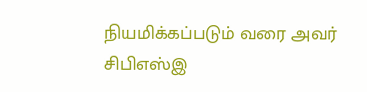நியமிக்கப்படும் வரை அவர் சிபிஎஸ்இ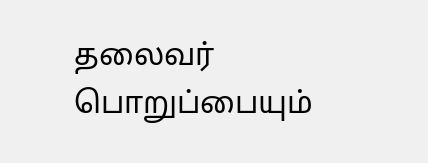தலைவர் பொறுப்பையும்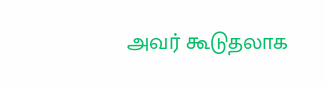அவர் கூடுதலாக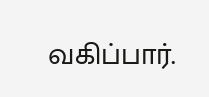வகிப்பார்.